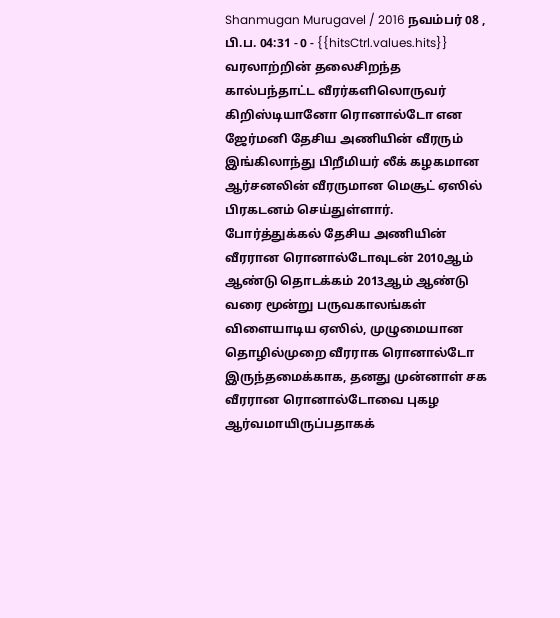Shanmugan Murugavel / 2016 நவம்பர் 08 , பி.ப. 04:31 - 0 - {{hitsCtrl.values.hits}}
வரலாற்றின் தலைசிறந்த கால்பந்தாட்ட வீரர்களிலொருவர் கிறிஸ்டியானோ ரொனால்டோ என ஜேர்மனி தேசிய அணியின் வீரரும் இங்கிலாந்து பிறீமியர் லீக் கழகமான ஆர்சனலின் வீரருமான மெசூட் ஏஸில் பிரகடனம் செய்துள்ளார்.
போர்த்துக்கல் தேசிய அணியின் வீரரான ரொனால்டோவுடன் 2010ஆம் ஆண்டு தொடக்கம் 2013ஆம் ஆண்டு வரை மூன்று பருவகாலங்கள் விளையாடிய ஏஸில், முழுமையான தொழில்முறை வீரராக ரொனால்டோ இருந்தமைக்காக, தனது முன்னாள் சக வீரரான ரொனால்டோவை புகழ ஆர்வமாயிருப்பதாகக்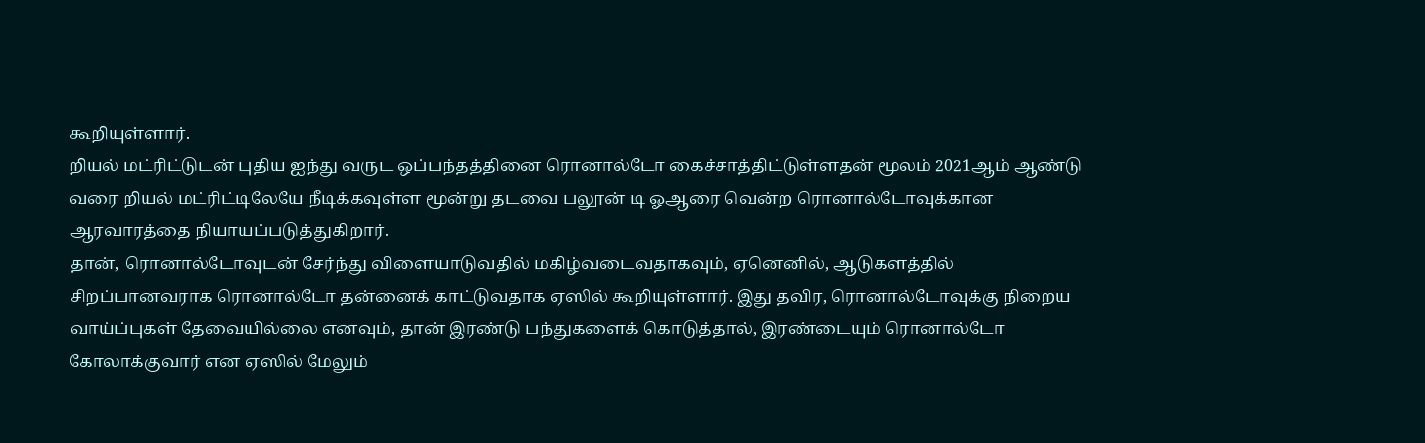கூறியுள்ளார்.
றியல் மட்ரிட்டுடன் புதிய ஐந்து வருட ஒப்பந்தத்தினை ரொனால்டோ கைச்சாத்திட்டுள்ளதன் மூலம் 2021ஆம் ஆண்டு வரை றியல் மட்ரிட்டிலேயே நீடிக்கவுள்ள மூன்று தடவை பலூன் டி ஓஆரை வென்ற ரொனால்டோவுக்கான ஆரவாரத்தை நியாயப்படுத்துகிறார்.
தான், ரொனால்டோவுடன் சேர்ந்து விளையாடுவதில் மகிழ்வடைவதாகவும், ஏனெனில், ஆடுகளத்தில் சிறப்பானவராக ரொனால்டோ தன்னைக் காட்டுவதாக ஏஸில் கூறியுள்ளார். இது தவிர, ரொனால்டோவுக்கு நிறைய வாய்ப்புகள் தேவையில்லை எனவும், தான் இரண்டு பந்துகளைக் கொடுத்தால், இரண்டையும் ரொனால்டோ கோலாக்குவார் என ஏஸில் மேலும்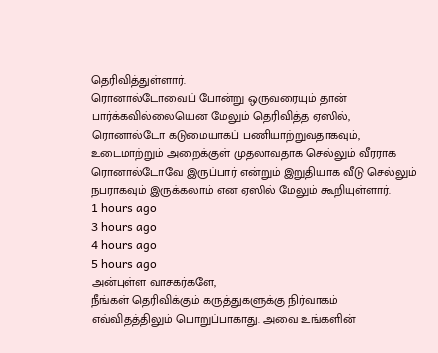தெரிவித்துள்ளார்.
ரொனால்டோவைப் போன்று ஒருவரையும் தான் பார்க்கவில்லையென மேலும் தெரிவித்த ஏஸில், ரொனால்டோ கடுமையாகப் பணியாற்றுவதாகவும், உடைமாற்றும் அறைக்குள் முதலாவதாக செல்லும் வீரராக ரொனால்டோவே இருப்பார் என்றும் இறுதியாக வீடு செல்லும் நபராகவும் இருக்கலாம் என ஏஸில் மேலும் கூறியுள்ளார்.
1 hours ago
3 hours ago
4 hours ago
5 hours ago
அன்புள்ள வாசகர்களே,
நீங்கள் தெரிவிக்கும் கருத்துகளுக்கு நிர்வாகம் எவ்விதத்திலும் பொறுப்பாகாது. அவை உங்களின்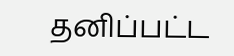தனிப்பட்ட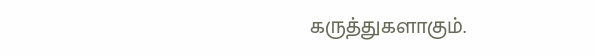கருத்துகளாகும்.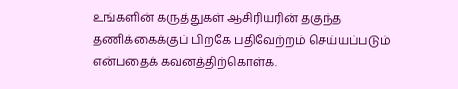உங்களின் கருத்துகள் ஆசிரியரின் தகுந்த தணிக்கைக்குப் பிறகே பதிவேற்றம் செய்யப்படும் என்பதைக் கவனத்திற்கொள்க.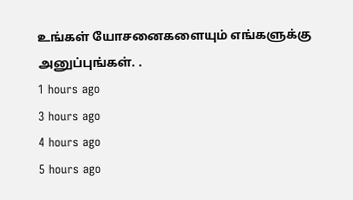உங்கள் யோசனைகளையும் எங்களுக்கு அனுப்புங்கள். .
1 hours ago
3 hours ago
4 hours ago
5 hours ago